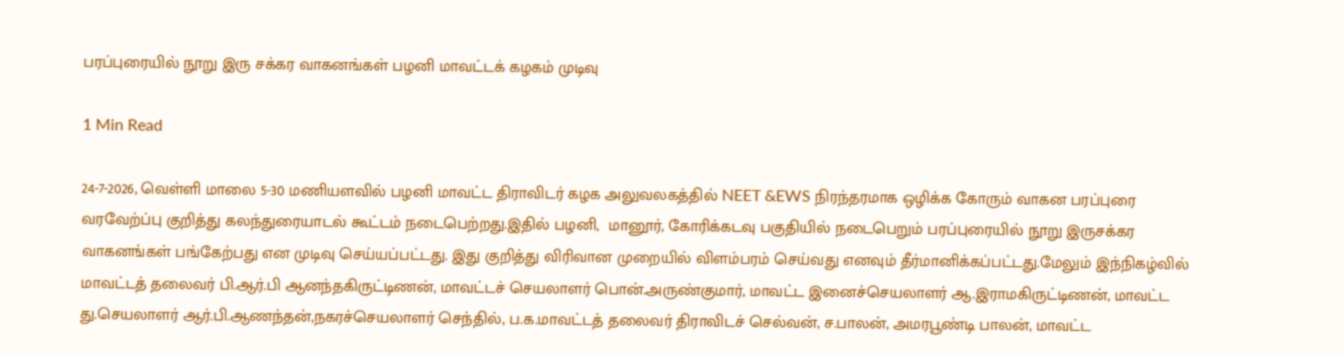பரப்புரையில் நூறு இரு சக்கர வாகனங்கள் பழனி மாவட்டக் கழகம் முடிவு

1 Min Read

24-7-2026, வெள்ளி மாலை 5-30 மணியளவில் பழனி மாவட்ட திராவிடர் கழக அலுவலகத்தில் NEET &EWS நிரந்தரமாக ஒழிக்க கோரும் வாகன பரப்புரை வரவேற்ப்பு குறித்து கலந்துரையாடல் கூட்டம் நடைபெற்றது.இதில் பழனி,  மானூர், கோரிக்கடவு பகுதியில் நடைபெறும் பரப்புரையில் நூறு இருசக்கர வாகனங்கள் பங்கேற்பது என முடிவு செய்யப்பட்டது. இது குறித்து விரிவான முறையில் விளம்பரம் செய்வது எனவும் தீர்மானிக்கப்பட்டது.மேலும் இந்நிகழ்வில் மாவட்டத் தலைவர் பி.ஆர்.பி ஆனந்தகிருட்டிணன், மாவட்டச் செயலாளர் பொன்.அருண்குமார், மாவட்ட இனைச்செயலாளர் ஆ.இராமகிருட்டிணன், மாவட்ட து.செயலாளர் ஆர்.பி.ஆணந்தன்,நகரச்செயலாளர் செந்தில், ப.க.மாவட்டத் தலைவர் திராவிடச் செல்வன், ச.பாலன், அமரபூண்டி பாலன், மாவட்ட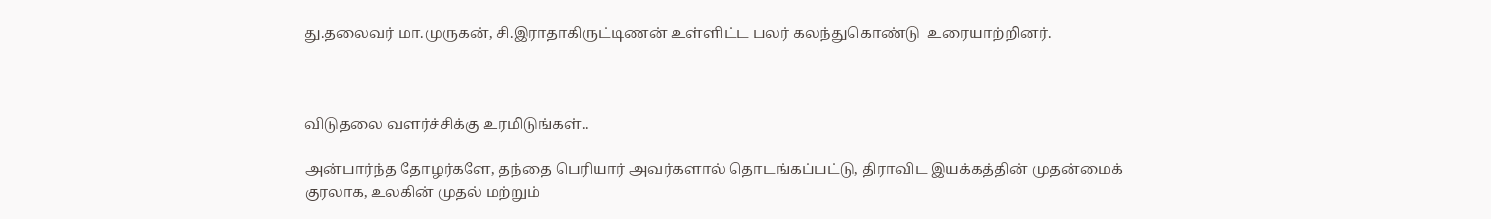து.தலைவர் மா.முருகன், சி.இராதாகிருட்டிணன் உள்ளிட்ட பலர் கலந்துகொண்டு  உரையாற்றினர்.



விடுதலை வளர்ச்சிக்கு உரமிடுங்கள்..

அன்பார்ந்த தோழர்களே, தந்தை பெரியார் அவர்களால் தொடங்கப்பட்டு, திராவிட இயக்கத்தின் முதன்மைக் குரலாக, உலகின் முதல் மற்றும்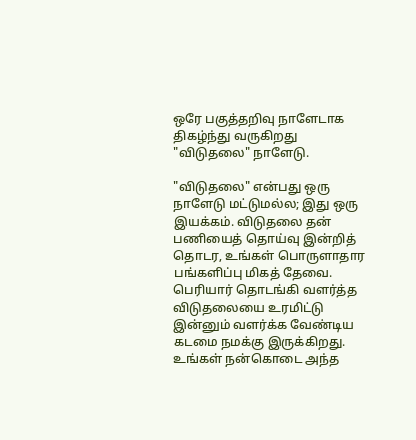ஒரே பகுத்தறிவு நாளேடாக திகழ்ந்து வருகிறது "விடுதலை" நாளேடு.

"விடுதலை" என்பது ஒரு நாளேடு மட்டுமல்ல; இது ஒரு இயக்கம். விடுதலை தன் பணியைத் தொய்வு இன்றித் தொடர, உங்கள் பொருளாதார பங்களிப்பு மிகத் தேவை. பெரியார் தொடங்கி வளர்த்த விடுதலையை உரமிட்டு இன்னும் வளர்க்க வேண்டிய கடமை நமக்கு இருக்கிறது. உங்கள் நன்கொடை அந்த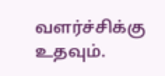வளர்ச்சிக்கு உதவும்.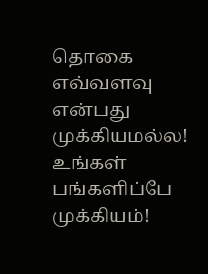தொகை எவ்வளவு என்பது முக்கியமல்ல! உங்கள் பங்களிப்பே முக்கியம்!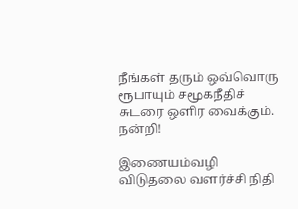நீங்கள் தரும் ஒவ்வொரு ரூபாயும் சமூகநீதிச் சுடரை ஒளிர வைக்கும். நன்றி!

இணையம்வழி விடுதலை வளர்ச்சி நிதி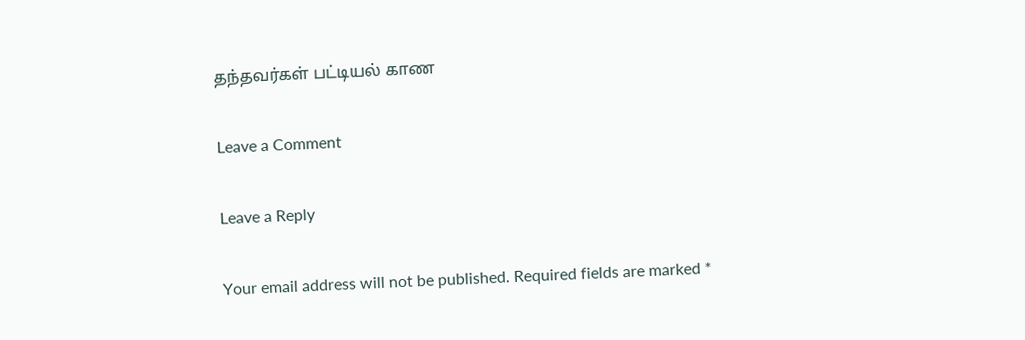தந்தவர்கள் பட்டியல் காண

Leave a Comment

Leave a Reply

Your email address will not be published. Required fields are marked *